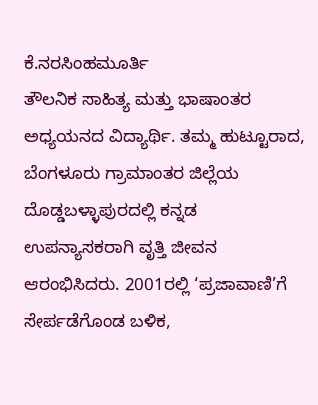ಕೆ.ನರಸಿಂಹಮೂರ್ತಿ
ತೌಲನಿಕ ಸಾಹಿತ್ಯ ಮತ್ತು ಭಾಷಾಂತರ ಅಧ್ಯಯನದ ವಿದ್ಯಾರ್ಥಿ. ತಮ್ಮ ಹುಟ್ಟೂರಾದ, ಬೆಂಗಳೂರು ಗ್ರಾಮಾಂತರ ಜಿಲ್ಲೆಯ ದೊಡ್ಡಬಳ್ಳಾಪುರದಲ್ಲಿ ಕನ್ನಡ ಉಪನ್ಯಾಸಕರಾಗಿ ವೃತ್ತಿ ಜೀವನ ಆರಂಭಿಸಿದರು. 2001ರಲ್ಲಿ ‘ಪ್ರಜಾವಾಣಿ’ಗೆ ಸೇರ್ಪಡೆಗೊಂಡ ಬಳಿಕ,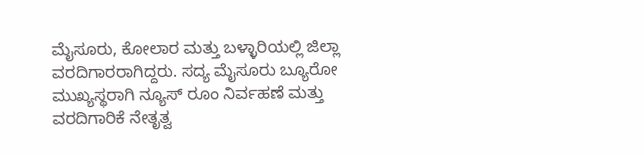ಮೈಸೂರು, ಕೋಲಾರ ಮತ್ತು ಬಳ್ಳಾರಿಯಲ್ಲಿ ಜಿಲ್ಲಾ ವರದಿಗಾರರಾಗಿದ್ದರು. ಸದ್ಯ ಮೈಸೂರು ಬ್ಯೂರೋ ಮುಖ್ಯಸ್ಥರಾಗಿ ನ್ಯೂಸ್ ರೂಂ ನಿರ್ವಹಣೆ ಮತ್ತು ವರದಿಗಾರಿಕೆ ನೇತೃತ್ವ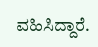ವಹಿಸಿದ್ದಾರೆ.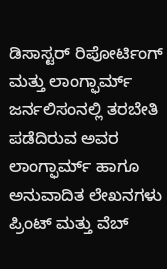ಡಿಸಾಸ್ಟರ್ ರಿಪೋರ್ಟಿಂಗ್ ಮತ್ತು ಲಾಂಗ್ಫಾರ್ಮ್ ಜರ್ನಲಿಸಂನಲ್ಲಿ ತರಬೇತಿ ಪಡೆದಿರುವ ಅವರ ಲಾಂಗ್ಫಾರ್ಮ್ ಹಾಗೂ ಅನುವಾದಿತ ಲೇಖನಗಳು ಪ್ರಿಂಟ್ ಮತ್ತು ವೆಬ್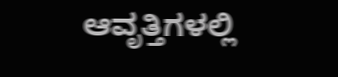ಆವೃತ್ತಿಗಳಲ್ಲಿ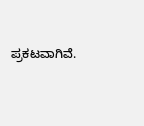ಪ್ರಕಟವಾಗಿವೆ.